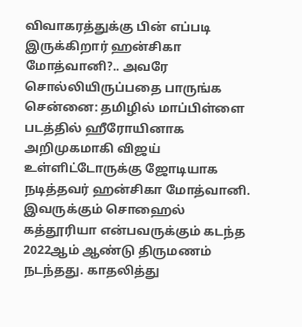விவாகரத்துக்கு பின் எப்படி இருக்கிறார் ஹன்சிகா மோத்வானி?.. அவரே சொல்லியிருப்பதை பாருங்க
சென்னை: தமிழில் மாப்பிள்ளை படத்தில் ஹீரோயினாக அறிமுகமாகி விஜய் உள்ளிட்டோருக்கு ஜோடியாக நடித்தவர் ஹன்சிகா மோத்வானி. இவருக்கும் சொஹைல் கத்தூரியா என்பவருக்கும் கடந்த 2022ஆம் ஆண்டு திருமணம் நடந்தது. காதலித்து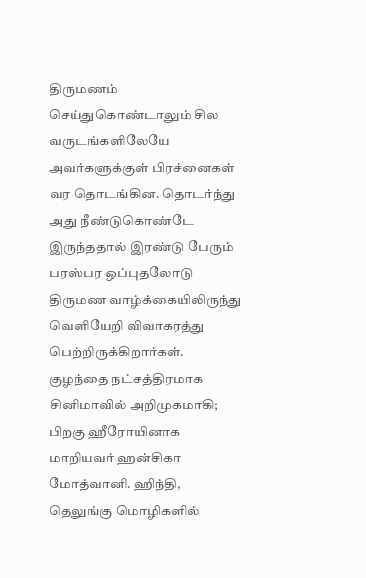திருமணம் செய்துகொண்டாலும் சில வருடங்களிலேயே அவர்களுக்குள் பிரச்னைகள் வர தொடங்கின. தொடர்ந்து அது நீண்டுகொண்டே இருந்ததால் இரண்டு பேரும் பரஸ்பர ஒப்புதலோடு திருமண வாழ்க்கையிலிருந்து வெளியேறி விவாகரத்து பெற்றிருக்கிறார்கள்.
குழந்தை நட்சத்திரமாக சினிமாவில் அறிமுகமாகி; பிறகு ஹீரோயினாக மாறியவர் ஹன்சிகா மோத்வானி. ஹிந்தி, தெலுங்கு மொழிகளில்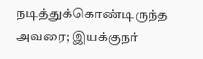நடித்துக்கொண்டிருந்த அவரை; இயக்குநர்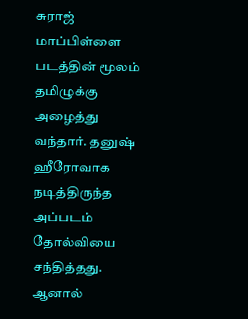சுராஜ் மாப்பிள்ளை படத்தின் மூலம் தமிழுக்கு அழைத்து வந்தார். தனுஷ் ஹீரோவாக நடித்திருந்த அப்படம் தோல்வியை சந்தித்தது. ஆனால்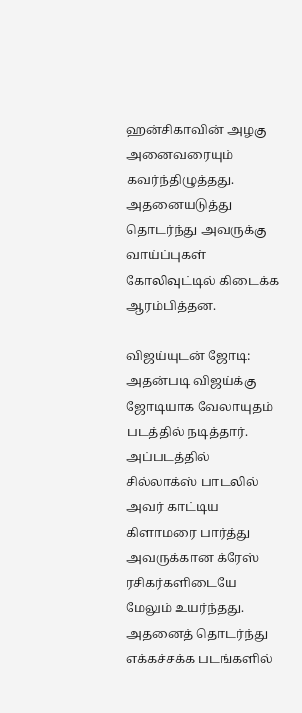ஹன்சிகாவின் அழகு அனைவரையும் கவர்ந்திழுத்தது. அதனையடுத்து தொடர்ந்து அவருக்கு வாய்ப்புகள் கோலிவுட்டில் கிடைக்க ஆரம்பித்தன.

விஜய்யுடன் ஜோடி: அதன்படி விஜய்க்கு ஜோடியாக வேலாயுதம் படத்தில் நடித்தார். அப்படத்தில் சில்லாக்ஸ் பாடலில் அவர் காட்டிய கிளாமரை பார்த்து அவருக்கான க்ரேஸ் ரசிகர்களிடையே மேலும் உயர்ந்தது. அதனைத் தொடர்ந்து எக்கச்சக்க படங்களில்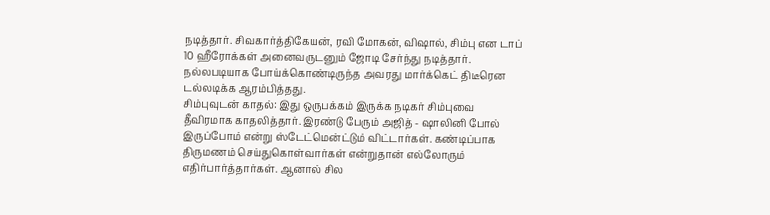நடித்தார். சிவகார்த்திகேயன், ரவி மோகன், விஷால், சிம்பு என டாப் 10 ஹீரோக்கள் அனைவருடனும் ஜோடி சேர்ந்து நடித்தார். நல்லபடியாக போய்க்கொண்டிருந்த அவரது மார்க்கெட் திடீரென டல்லடிக்க ஆரம்பித்தது.
சிம்புவுடன் காதல்: இது ஒருபக்கம் இருக்க நடிகர் சிம்புவை தீவிரமாக காதலித்தார். இரண்டு பேரும் அஜித் - ஷாலினி போல் இருப்போம் என்று ஸ்டேட்மென்ட்டும் விட்டார்கள். கண்டிப்பாக திருமணம் செய்துகொள்வார்கள் என்றுதான் எல்லோரும் எதிர்பார்த்தார்கள். ஆனால் சில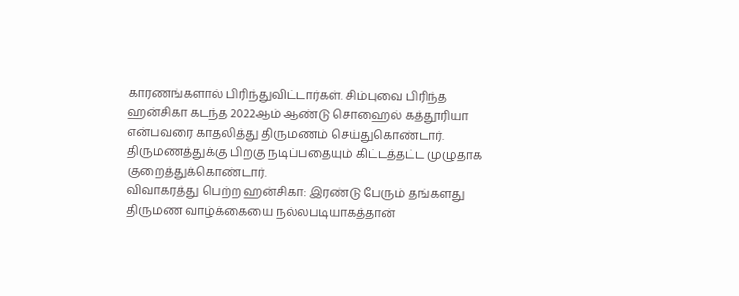காரணங்களால் பிரிந்துவிட்டார்கள். சிம்புவை பிரிந்த ஹன்சிகா கடந்த 2022ஆம் ஆண்டு சொஹைல் கத்தூரியா என்பவரை காதலித்து திருமணம் செய்துகொண்டார். திருமணத்துக்கு பிறகு நடிப்பதையும் கிட்டத்தட்ட முழுதாக குறைத்துக்கொண்டார்.
விவாகரத்து பெற்ற ஹன்சிகா: இரண்டு பேரும் தங்களது திருமண வாழ்க்கையை நல்லபடியாகத்தான்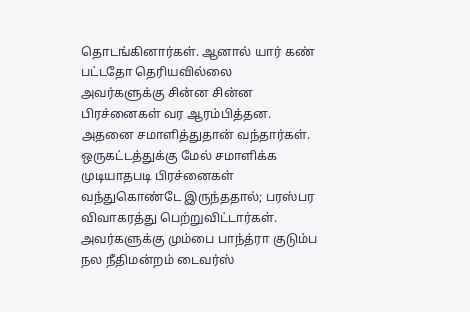தொடங்கினார்கள். ஆனால் யார் கண் பட்டதோ தெரியவில்லை அவர்களுக்கு சின்ன சின்ன பிரச்னைகள் வர ஆரம்பித்தன. அதனை சமாளித்துதான் வந்தார்கள். ஒருகட்டத்துக்கு மேல் சமாளிக்க முடியாதபடி பிரச்னைகள் வந்துகொண்டே இருந்ததால்; பரஸ்பர விவாகரத்து பெற்றுவிட்டார்கள். அவர்களுக்கு மும்பை பாந்த்ரா குடும்ப நல நீதிமன்றம் டைவர்ஸ்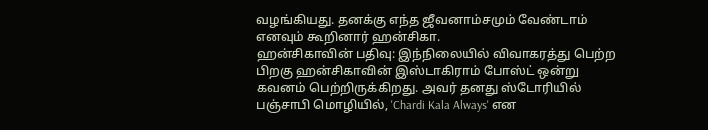வழங்கியது. தனக்கு எந்த ஜீவனாம்சமும் வேண்டாம் எனவும் கூறினார் ஹன்சிகா.
ஹன்சிகாவின் பதிவு: இந்நிலையில் விவாகரத்து பெற்ற பிறகு ஹன்சிகாவின் இஸ்டாகிராம் போஸ்ட் ஒன்று கவனம் பெற்றிருக்கிறது. அவர் தனது ஸ்டோரியில் பஞ்சாபி மொழியில், 'Chardi Kala Always' என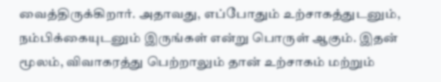வைத்திருக்கிறார். அதாவது, எப்போதும் உற்சாகத்துடனும், நம்பிக்கையுடனும் இருங்கள் என்று பொருள் ஆகும். இதன் மூலம், விவாகரத்து பெற்றாலும் தான் உற்சாகம் மற்றும்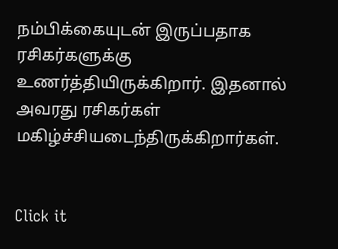நம்பிக்கையுடன் இருப்பதாக ரசிகர்களுக்கு உணர்த்தியிருக்கிறார். இதனால் அவரது ரசிகர்கள் மகிழ்ச்சியடைந்திருக்கிறார்கள்.


Click it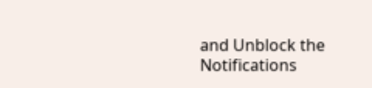and Unblock the Notifications